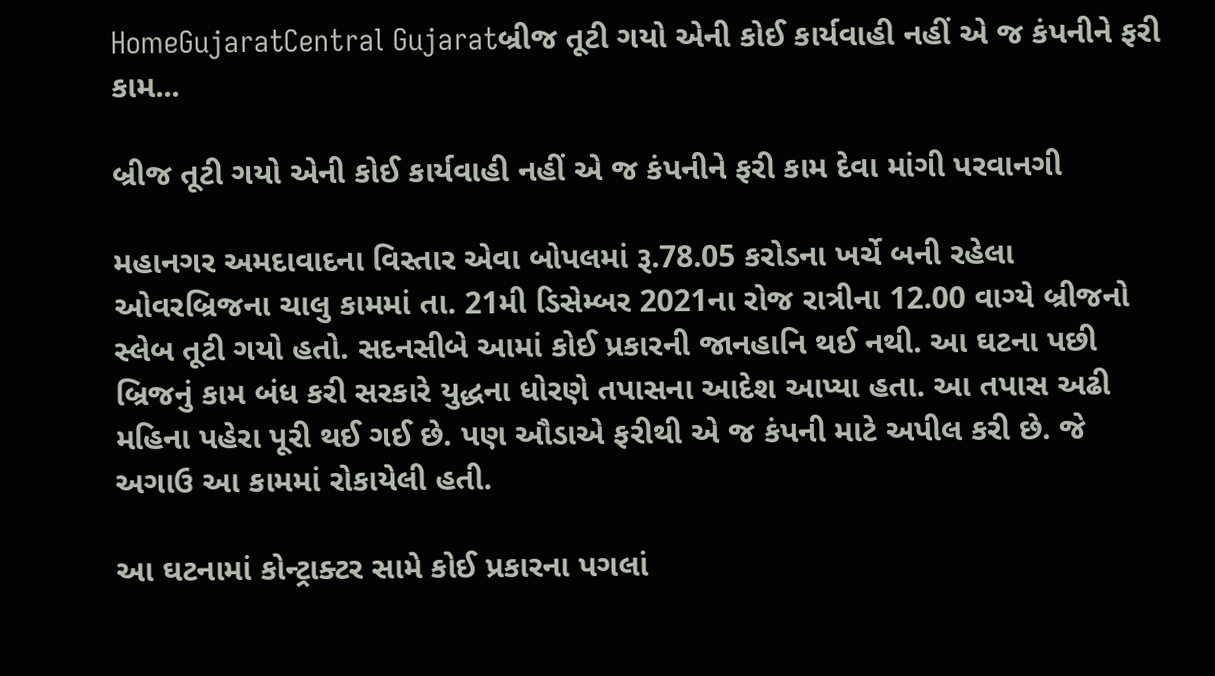HomeGujaratCentral Gujaratબ્રીજ તૂટી ગયો એની કોઈ કાર્યવાહી નહીં એ જ કંપનીને ફરી કામ...

બ્રીજ તૂટી ગયો એની કોઈ કાર્યવાહી નહીં એ જ કંપનીને ફરી કામ દેવા માંગી પરવાનગી

મહાનગર અમદાવાદના વિસ્તાર એવા બોપલમાં રૂ.78.05 કરોડના ખર્ચે બની રહેલા ઓવરબ્રિજના ચાલુ કામમાં તા. 21મી ડિસેમ્બર 2021ના રોજ રાત્રીના 12.00 વાગ્યે બ્રીજનો સ્લેબ તૂટી ગયો હતો. સદનસીબે આમાં કોઈ પ્રકારની જાનહાનિ થઈ નથી. આ ઘટના પછી બ્રિજનું કામ બંધ કરી સરકારે યુદ્ધના ધોરણે તપાસના આદેશ આપ્યા હતા. આ તપાસ અઢી મહિના પહેરા પૂરી થઈ ગઈ છે. પણ ઔડાએ ફરીથી એ જ કંપની માટે અપીલ કરી છે. જે અગાઉ આ કામમાં રોકાયેલી હતી.

આ ઘટનામાં કોન્ટ્રાક્ટર સામે કોઈ પ્રકારના પગલાં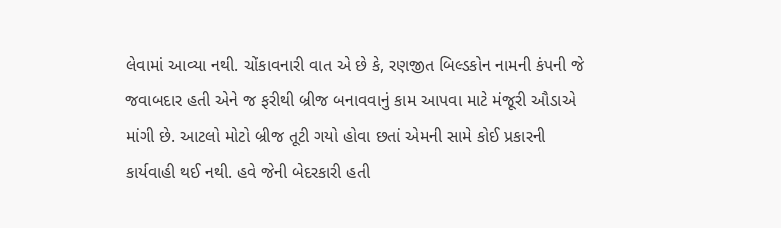લેવામાં આવ્યા નથી. ચોંકાવનારી વાત એ છે કે, રણજીત બિલ્ડકોન નામની કંપની જે જવાબદાર હતી એને જ ફરીથી બ્રીજ બનાવવાનું કામ આપવા માટે મંજૂરી ઔડાએ માંગી છે. આટલો મોટો બ્રીજ તૂટી ગયો હોવા છતાં એમની સામે કોઈ પ્રકારની કાર્યવાહી થઈ નથી. હવે જેની બેદરકારી હતી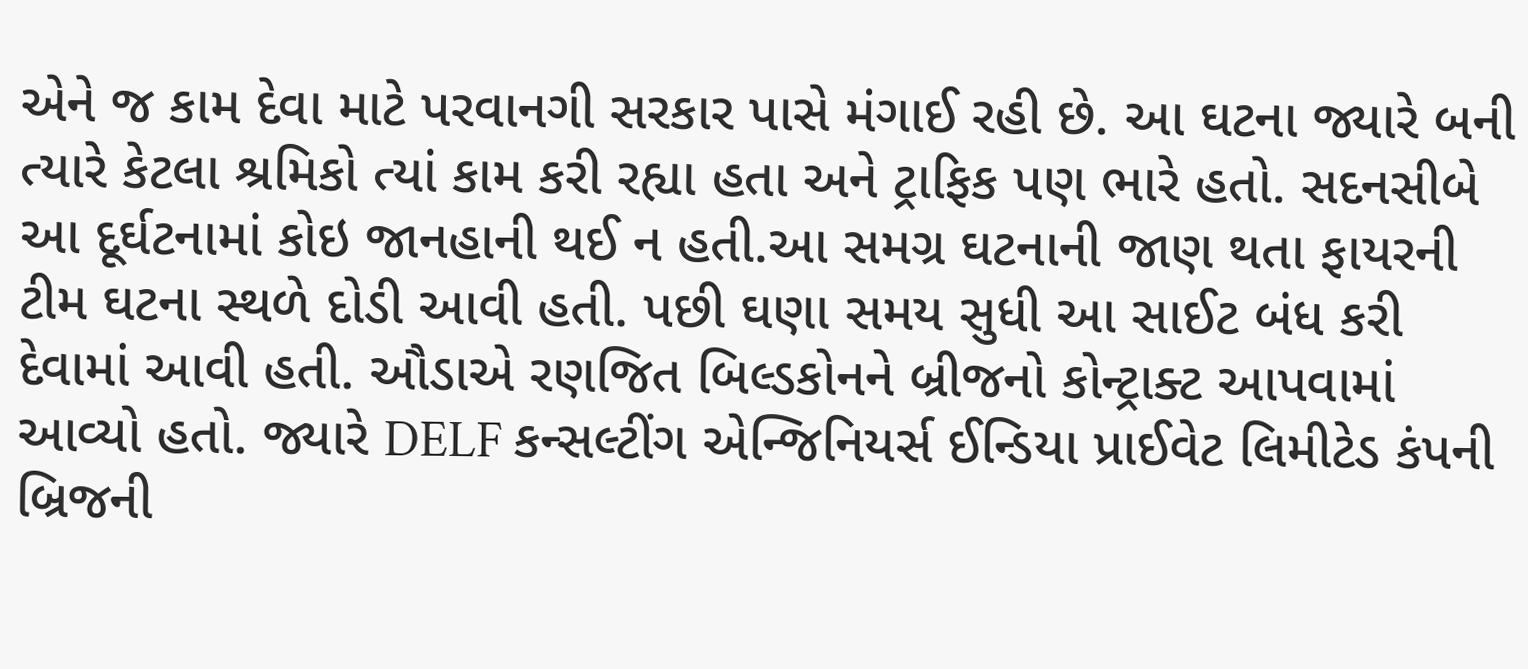એને જ કામ દેવા માટે પરવાનગી સરકાર પાસે મંગાઈ રહી છે. આ ઘટના જ્યારે બની ત્યારે કેટલા શ્રમિકો ત્યાં કામ કરી રહ્યા હતા અને ટ્રાફિક પણ ભારે હતો. સદનસીબે આ દૂર્ઘટનામાં કોઇ જાનહાની થઈ ન હતી.આ સમગ્ર ઘટનાની જાણ થતા ફાયરની ટીમ ઘટના સ્થળે દોડી આવી હતી. પછી ઘણા સમય સુધી આ સાઈટ બંધ કરી દેવામાં આવી હતી. ઔડાએ રણજિત બિલ્ડકોનને બ્રીજનો કોન્ટ્રાક્ટ આપવામાં આવ્યો હતો. જ્યારે DELF કન્સલ્ટીંગ એન્જિનિયર્સ ઈન્ડિયા પ્રાઈવેટ લિમીટેડ કંપની બ્રિજની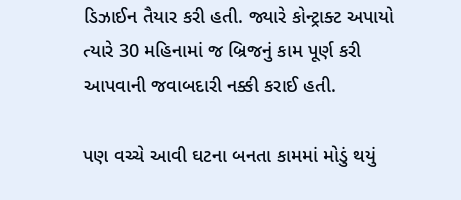ડિઝાઈન તૈયાર કરી હતી. જ્યારે કોન્ટ્રાક્ટ અપાયો ત્યારે 30 મહિનામાં જ બ્રિજનું કામ પૂર્ણ કરી આપવાની જવાબદારી નક્કી કરાઈ હતી.

પણ વચ્ચે આવી ઘટના બનતા કામમાં મોડું થયું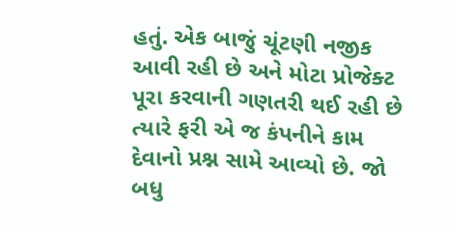હતું. એક બાજું ચૂંટણી નજીક આવી રહી છે અને મોટા પ્રોજેક્ટ પૂરા કરવાની ગણતરી થઈ રહી છે ત્યારે ફરી એ જ કંપનીને કામ દેવાનો પ્રશ્ન સામે આવ્યો છે. જો બધુ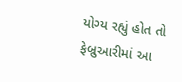યોગ્ય રહ્યું હોત તો ફેબ્રુઆરીમાં આ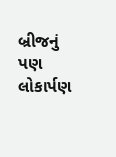બ્રીજનું પણ લોકાર્પણ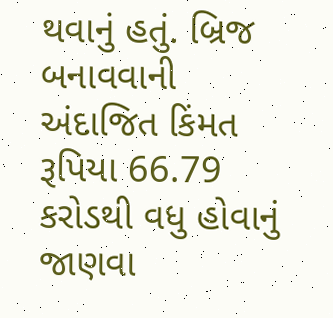થવાનું હતું. બ્રિજ બનાવવાની અંદાજિત કિંમત રૂપિયા 66.79 કરોડથી વધુ હોવાનું જાણવા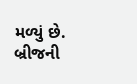મળ્યું છે. બ્રીજની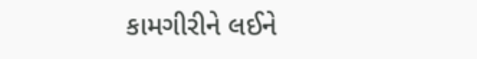કામગીરીને લઈને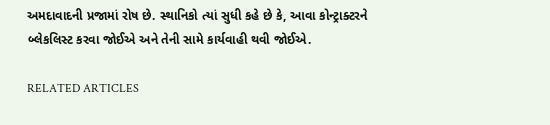અમદાવાદની પ્રજામાં રોષ છે. સ્થાનિકો ત્યાં સુધી કહે છે કે, આવા કોન્ટ્રાક્ટરને બ્લેકલિસ્ટ કરવા જોઈએ અને તેની સામે કાર્યવાહી થવી જોઈએ.

RELATED ARTICLES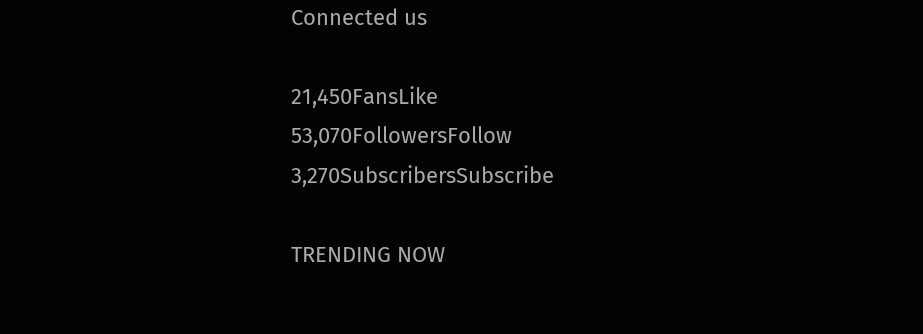Connected us

21,450FansLike
53,070FollowersFollow
3,270SubscribersSubscribe

TRENDING NOW